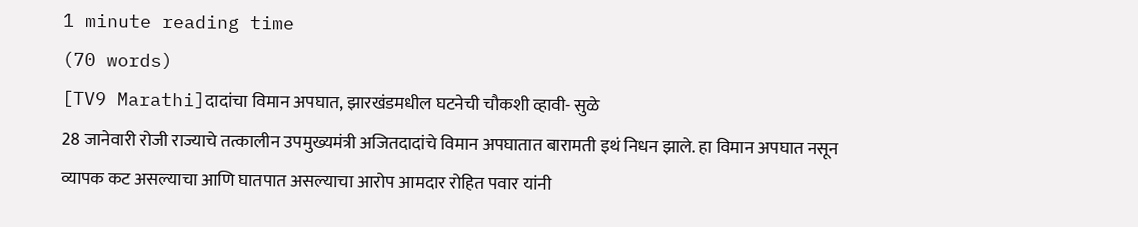1 minute reading time
(70 words)
[TV9 Marathi]दादांचा विमान अपघात, झारखंडमधील घटनेची चौकशी व्हावी- सुळे
28 जानेवारी रोजी राज्याचे तत्कालीन उपमुख्यमंत्री अजितदादांचे विमान अपघातात बारामती इथं निधन झाले. हा विमान अपघात नसून व्यापक कट असल्याचा आणि घातपात असल्याचा आरोप आमदार रोहित पवार यांनी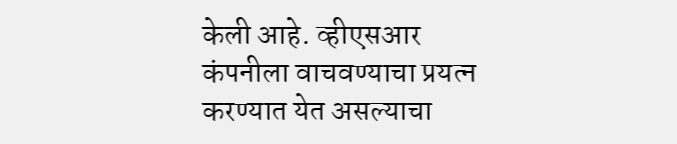केली आहे. व्हीएसआर कंपनीला वाचवण्याचा प्रयत्न करण्यात येत असल्याचा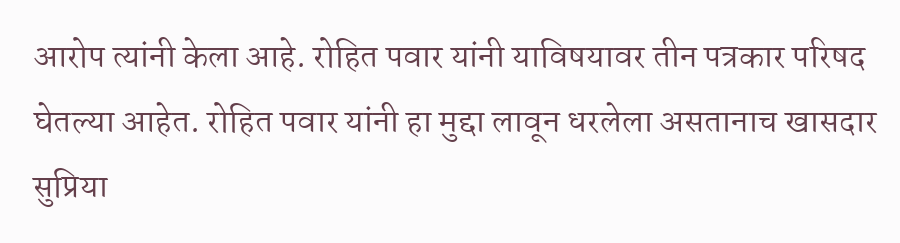आरोप त्यांनी केला आहे. रोहित पवार यांनी याविषयावर तीन पत्रकार परिषद घेतल्या आहेत. रोहित पवार यांनी हा मुद्दा लावून धरलेला असतानाच खासदार सुप्रिया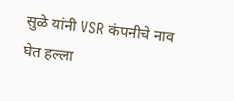सुळे यांनी VSR कंपनीचे नाव घेत हल्ला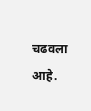चढवला आहे.